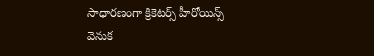సాధారణంగా క్రికెటర్స్ హీరోయిన్స్ వెనుక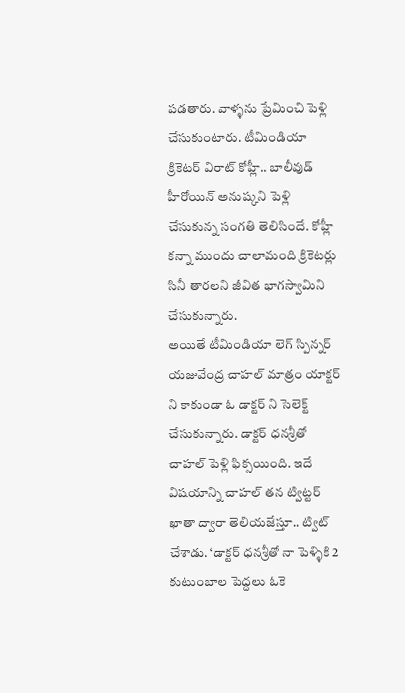పడతారు. వాళ్ళను ప్రేమించి పెళ్లి చేసుకుంటారు. టీమిండియా క్రికెటర్ విరాట్ కోహ్లీ.. బాలీవుడ్ హీరోయిన్ అనుష్కని పెళ్లి చేసుకున్న సంగతి తెలిసిందే. కోహ్లీ కన్నా ముందు చాలామంది క్రికెటర్లు సినీ తారలని జీవిత భాగస్వామిని చేసుకున్నారు.
అయితే టీమిండియా లెగ్ స్పిన్నర్ యజువేంద్ర చాహల్ మాత్రం యాక్టర్ ని కాకుండా ఓ డాక్టర్ ని సెలెక్ట్ చేసుకున్నారు. డాక్టర్ ధనశ్రీతో చాహల్ పెళ్లి ఫిక్సయింది. ఇదే విషయాన్ని చాహల్ తన ట్విట్టర్ ఖాతా ద్వారా తెలియజేస్తూ.. ట్విట్ చేశాడు. ‘డాక్టర్ ధనశ్రీతో నా పెళ్ళికి 2 కుటుంబాల పెద్దలు ఓకె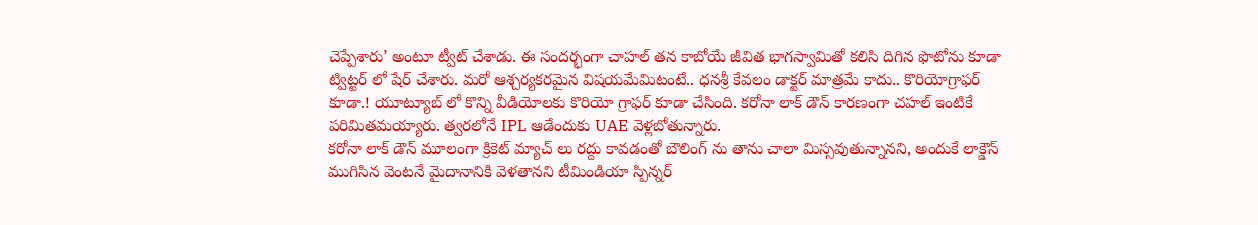చెప్పేశారు’ అంటూ ట్వీట్ చేశాడు. ఈ సందర్భంగా చాహల్ తన కాబోయే జీవిత భాగస్వామితో కలిసి దిగిన ఫొటోను కూడా ట్విట్టర్ లో షేర్ చేశారు. మరో ఆశ్చర్యకరమైన విషయమేమిటంటే.. ధనశ్రీ కేవలం డాక్టర్ మాత్రమే కాదు.. కొరియోగ్రాఫర్ కూడా.! యూట్యూబ్ లో కొన్ని వీడియోలకు కొరియో గ్రాఫర్ కూడా చేసింది. కరోనా లాక్ డౌన్ కారణంగా చహల్ ఇంటికే పరిమితమయ్యారు. త్వరలోనే IPL ఆడేందుకు UAE వెళ్లబోతున్నారు.
కరోనా లాక్ డౌన్ మూలంగా క్రికెట్ మ్యాచ్ లు రద్దు కావడంతో బౌలింగ్ ను తాను చాలా మిస్సవుతున్నానని, అందుకే లాక్డౌన్ ముగిసిన వెంటనే మైదానానికి వెళతానని టీమిండియా స్పిన్నర్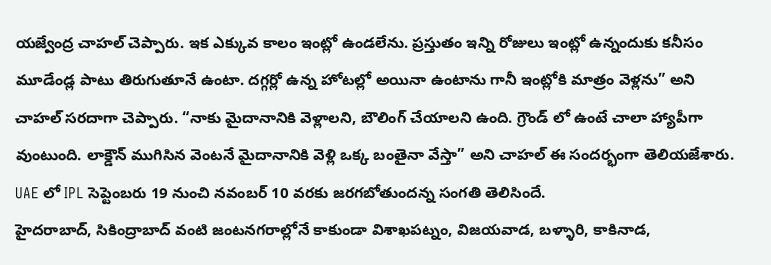యజ్వేంద్ర చాహల్ చెప్పారు. ఇక ఎక్కువ కాలం ఇంట్లో ఉండలేను. ప్రస్తుతం ఇన్ని రోజులు ఇంట్లో ఉన్నందుకు కనీసం మూడేండ్ల పాటు తిరుగుతూనే ఉంటా. దగ్గర్లో ఉన్న హోటల్లో అయినా ఉంటాను గానీ ఇంట్లోకి మాత్రం వెళ్లను” అని చాహల్ సరదాగా చెప్పారు. “నాకు మైదానానికి వెళ్లాలని, బౌలింగ్ చేయాలని ఉంది. గ్రౌండ్ లో ఉంటే చాలా హ్యాపీగా వుంటుంది. లాక్డౌన్ ముగిసిన వెంటనే మైదానానికి వెళ్లి ఒక్క బంతైనా వేస్తా” అని చాహల్ ఈ సందర్భంగా తెలియజేశారు. UAE లో IPL సెప్టెంబరు 19 నుంచి నవంబర్ 10 వరకు జరగబోతుందన్న సంగతి తెలిసిందే.
హైదరాబాద్, సికింద్రాబాద్ వంటి జంటనగరాల్లోనే కాకుండా విశాఖపట్నం, విజయవాడ, బళ్ళారి, కాకినాడ,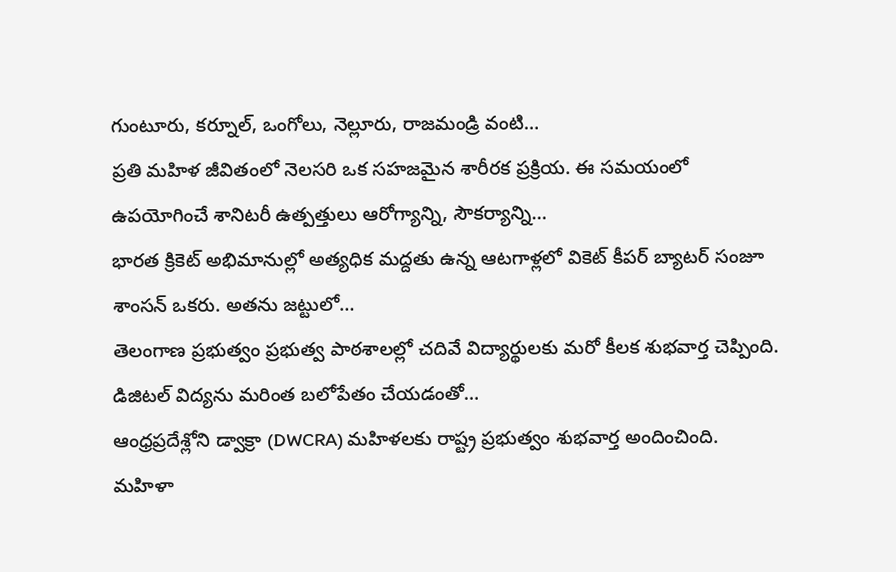గుంటూరు, కర్నూల్, ఒంగోలు, నెల్లూరు, రాజమండ్రి వంటి…
ప్రతి మహిళ జీవితంలో నెలసరి ఒక సహజమైన శారీరక ప్రక్రియ. ఈ సమయంలో ఉపయోగించే శానిటరీ ఉత్పత్తులు ఆరోగ్యాన్ని, సౌకర్యాన్ని…
భారత క్రికెట్ అభిమానుల్లో అత్యధిక మద్దతు ఉన్న ఆటగాళ్లలో వికెట్ కీపర్ బ్యాటర్ సంజూ శాంసన్ ఒకరు. అతను జట్టులో…
తెలంగాణ ప్రభుత్వం ప్రభుత్వ పాఠశాలల్లో చదివే విద్యార్థులకు మరో కీలక శుభవార్త చెప్పింది. డిజిటల్ విద్యను మరింత బలోపేతం చేయడంతో…
ఆంధ్రప్రదేశ్లోని డ్వాక్రా (DWCRA) మహిళలకు రాష్ట్ర ప్రభుత్వం శుభవార్త అందించింది. మహిళా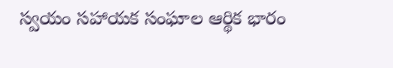స్వయం సహాయక సంఘాల ఆర్థిక భారం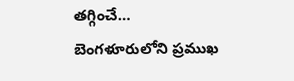తగ్గించే…
బెంగళూరులోని ప్రముఖ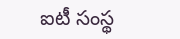ఐటీ సంస్థ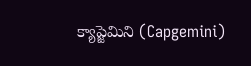క్యాప్జెమిని (Capgemini)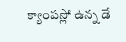క్యాంపస్లో ఉన్న డే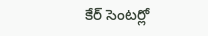కేర్ సెంటర్లో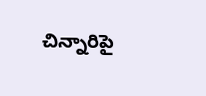చిన్నారిపై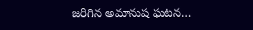జరిగిన అమానుష ఘటన…